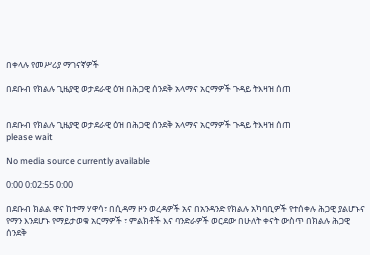በቀላሉ የመሥሪያ ማገናኛዎች

በደቡብ የክልሉ ጊዜያዊ ወታደራዊ ዕዝ በሕጋዊ ሰንደቅ አላማና አርማዎች ጉዳይ ትእዛዝ ሰጠ


በደቡብ የክልሉ ጊዜያዊ ወታደራዊ ዕዝ በሕጋዊ ሰንደቅ አላማና አርማዎች ጉዳይ ትእዛዝ ሰጠ
please wait

No media source currently available

0:00 0:02:55 0:00

በደቡብ ክልል ዋና ከተማ ሃዋሳ፣ በሲዳማ ዞን ወረዳዎች አና በአንዳንድ የክልሉ አካባቢዎች የተሰቀሉ ሕጋዊ ያልሆኑና የማን እንደሆኑ የማይታወቁ አርማዎች ፣ ምልክቶች እና ባንድራዎች ወርደው በሁለት ቀናት ውስጥ በክልሉ ሕጋዊ ሰንደቅ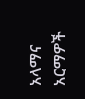አላማና አርማዎች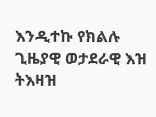እንዲተኩ የክልሉ ጊዜያዊ ወታደራዊ እዝ ትእዛዝ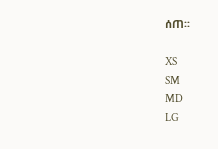ሰጠ፡፡

XS
SM
MD
LG